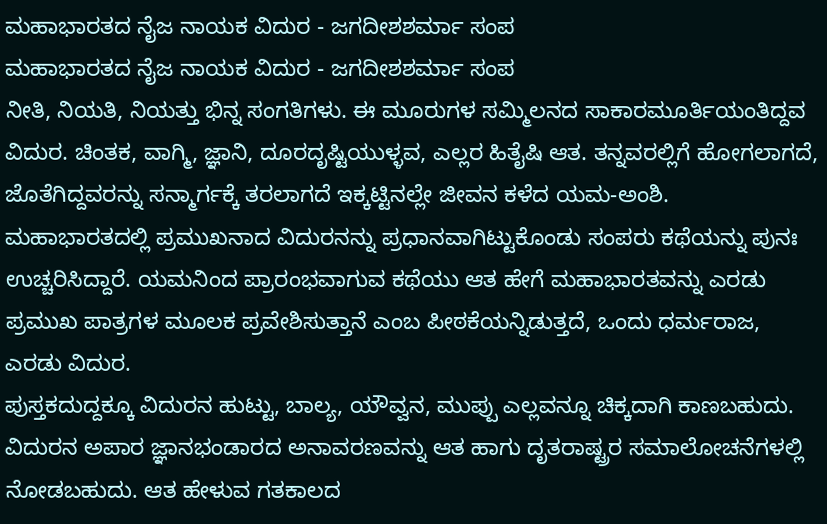ಮಹಾಭಾರತದ ನೈಜ ನಾಯಕ ವಿದುರ - ಜಗದೀಶಶರ್ಮಾ ಸಂಪ
ಮಹಾಭಾರತದ ನೈಜ ನಾಯಕ ವಿದುರ - ಜಗದೀಶಶರ್ಮಾ ಸಂಪ
ನೀತಿ, ನಿಯತಿ, ನಿಯತ್ತು ಭಿನ್ನ ಸಂಗತಿಗಳು. ಈ ಮೂರುಗಳ ಸಮ್ಮಿಲನದ ಸಾಕಾರಮೂರ್ತಿಯಂತಿದ್ದವ ವಿದುರ. ಚಿಂತಕ, ವಾಗ್ಮಿ, ಜ್ಞಾನಿ, ದೂರದೃಷ್ಟಿಯುಳ್ಳವ, ಎಲ್ಲರ ಹಿತೈಷಿ ಆತ. ತನ್ನವರಲ್ಲಿಗೆ ಹೋಗಲಾಗದೆ, ಜೊತೆಗಿದ್ದವರನ್ನು ಸನ್ಮಾರ್ಗಕ್ಕೆ ತರಲಾಗದೆ ಇಕ್ಕಟ್ಟಿನಲ್ಲೇ ಜೀವನ ಕಳೆದ ಯಮ-ಅಂಶಿ.
ಮಹಾಭಾರತದಲ್ಲಿ ಪ್ರಮುಖನಾದ ವಿದುರನನ್ನು ಪ್ರಧಾನವಾಗಿಟ್ಟುಕೊಂಡು ಸಂಪರು ಕಥೆಯನ್ನು ಪುನಃ ಉಚ್ಚರಿಸಿದ್ದಾರೆ. ಯಮನಿಂದ ಪ್ರಾರಂಭವಾಗುವ ಕಥೆಯು ಆತ ಹೇಗೆ ಮಹಾಭಾರತವನ್ನು ಎರಡು ಪ್ರಮುಖ ಪಾತ್ರಗಳ ಮೂಲಕ ಪ್ರವೇಶಿಸುತ್ತಾನೆ ಎಂಬ ಪೀಠಕೆಯನ್ನಿಡುತ್ತದೆ, ಒಂದು ಧರ್ಮರಾಜ, ಎರಡು ವಿದುರ.
ಪುಸ್ತಕದುದ್ದಕ್ಕೂ ವಿದುರನ ಹುಟ್ಟು, ಬಾಲ್ಯ, ಯೌವ್ವನ, ಮುಪ್ಪು ಎಲ್ಲವನ್ನೂ ಚಿಕ್ಕದಾಗಿ ಕಾಣಬಹುದು. ವಿದುರನ ಅಪಾರ ಜ್ಞಾನಭಂಡಾರದ ಅನಾವರಣವನ್ನು ಆತ ಹಾಗು ದೃತರಾಷ್ಟ್ರರ ಸಮಾಲೋಚನೆಗಳಲ್ಲಿ ನೋಡಬಹುದು. ಆತ ಹೇಳುವ ಗತಕಾಲದ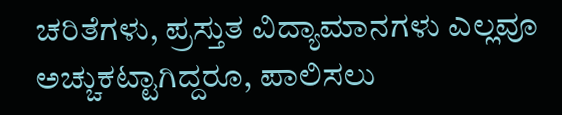ಚರಿತೆಗಳು, ಪ್ರಸ್ತುತ ವಿದ್ಯಾಮಾನಗಳು ಎಲ್ಲವೂ ಅಚ್ಚುಕಟ್ಟಾಗಿದ್ದರೂ, ಪಾಲಿಸಲು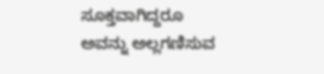ಸೂಕ್ತವಾಗಿದ್ದರೂ ಅವನ್ನು ಅಲ್ಲಗಣಿಸುವ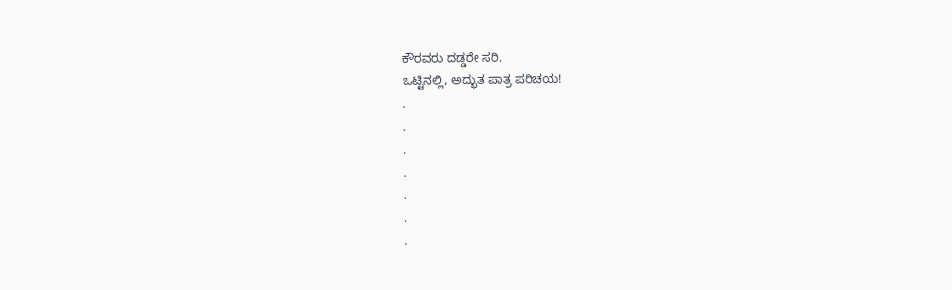ಕೌರವರು ದಡ್ಡರೇ ಸರಿ.
ಒಟ್ಟಿನಲ್ಲಿ, ಅದ್ಭುತ ಪಾತ್ರ ಪರಿಚಯ!
.
.
.
.
.
.
.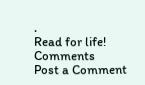.
Read for life!
Comments
Post a Comment